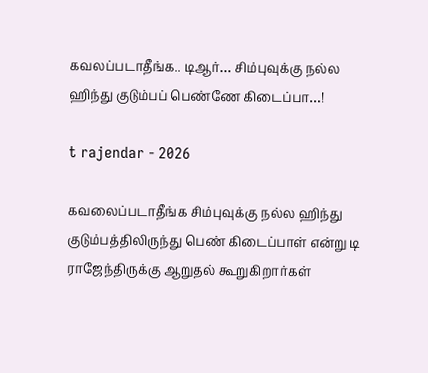கவலப்படாதீங்க.. டிஆர்… சிம்புவுக்கு நல்ல ஹிந்து குடும்பப் பெண்ணே கிடைப்பா…!

t rajendar - 2026

கவலைப்படாதீங்க சிம்புவுக்கு நல்ல ஹிந்து குடும்பத்திலிருந்து பெண் கிடைப்பாள் என்று டி ராஜேந்திருக்கு ஆறுதல் கூறுகிறார்கள்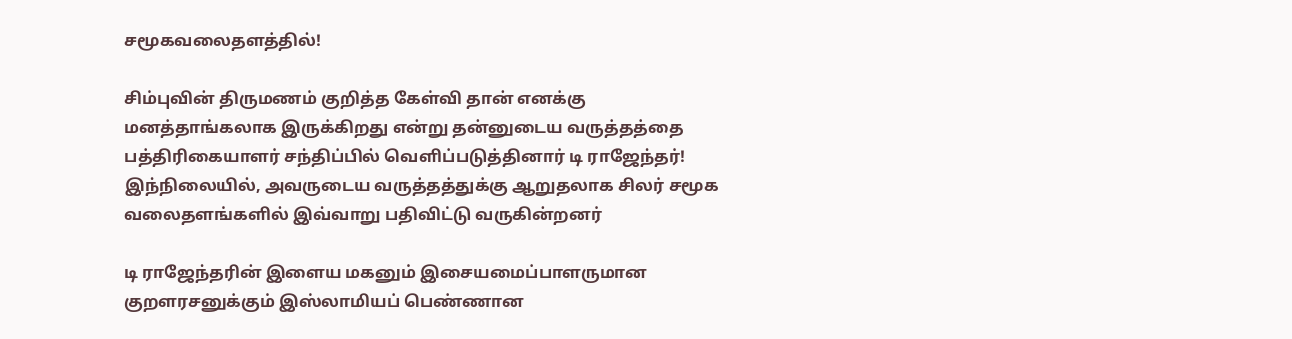சமூகவலைதளத்தில்!

சிம்புவின் திருமணம் குறித்த கேள்வி தான் எனக்கு மனத்தாங்கலாக இருக்கிறது என்று தன்னுடைய வருத்தத்தை பத்திரிகையாளர் சந்திப்பில் வெளிப்படுத்தினார் டி ராஜேந்தர்! இந்நிலையில், அவருடைய வருத்தத்துக்கு ஆறுதலாக சிலர் சமூக வலைதளங்களில் இவ்வாறு பதிவிட்டு வருகின்றனர்

டி ராஜேந்தரின் இளைய மகனும் இசையமைப்பாளருமான குறளரசனுக்கும் இஸ்லாமியப் பெண்ணான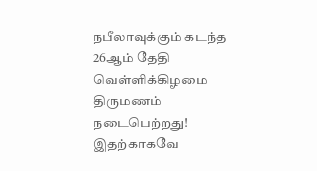நபீலாவுக்கும் கடந்த 26ஆம் தேதி வெள்ளிக்கிழமை திருமணம் நடைபெற்றது! இதற்காகவே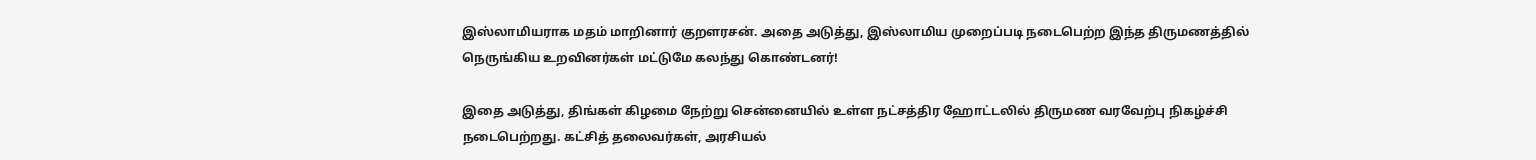இஸ்லாமியராக மதம் மாறினார் குறளரசன். அதை அடுத்து, இஸ்லாமிய முறைப்படி நடைபெற்ற இந்த திருமணத்தில் நெருங்கிய உறவினர்கள் மட்டுமே கலந்து கொண்டனர்!

இதை அடுத்து, திங்கள் கிழமை நேற்று சென்னையில் உள்ள நட்சத்திர ஹோட்டலில் திருமண வரவேற்பு நிகழ்ச்சி நடைபெற்றது. கட்சித் தலைவர்கள், அரசியல்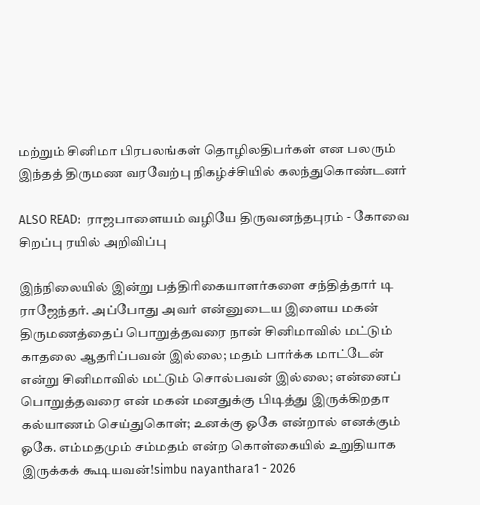மற்றும் சினிமா பிரபலங்கள் தொழிலதிபர்கள் என பலரும் இந்தத் திருமண வரவேற்பு நிகழ்ச்சியில் கலந்துகொண்டனர்

ALSO READ:  ராஜபாளையம் வழியே திருவனந்தபுரம் - கோவை சிறப்பு ரயில் அறிவிப்பு

இந்நிலையில் இன்று பத்திரிகையாளர்களை சந்தித்தார் டி ராஜேந்தர். அப்போது அவர் என்னுடைய இளைய மகன் திருமணத்தைப் பொறுத்தவரை நான் சினிமாவில் மட்டும் காதலை ஆதரிப்பவன் இல்லை; மதம் பார்க்க மாட்டேன் என்று சினிமாவில் மட்டும் சொல்பவன் இல்லை; என்னைப் பொறுத்தவரை என் மகன் மனதுக்கு பிடித்து இருக்கிறதா கல்யாணம் செய்துகொள்; உனக்கு ஓகே என்றால் எனக்கும் ஓகே. எம்மதமும் சம்மதம் என்ற கொள்கையில் உறுதியாக இருக்கக் கூடியவன்!simbu nayanthara1 - 2026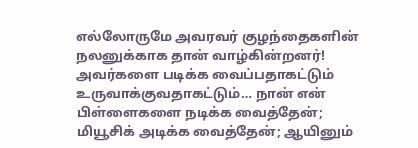எல்லோருமே அவரவர் குழந்தைகளின் நலனுக்காக தான் வாழ்கின்றனர்! அவர்களை படிக்க வைப்பதாகட்டும் உருவாக்குவதாகட்டும்… நான் என் பிள்ளைகளை நடிக்க வைத்தேன்; மியூசிக் அடிக்க வைத்தேன்; ஆயினும்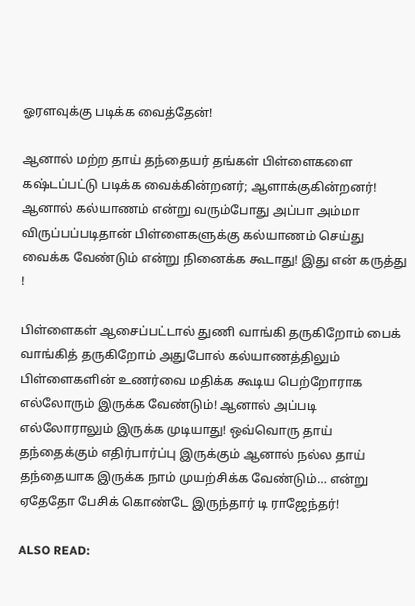ஓரளவுக்கு படிக்க வைத்தேன்!

ஆனால் மற்ற தாய் தந்தையர் தங்கள் பிள்ளைகளை கஷ்டப்பட்டு படிக்க வைக்கின்றனர்; ஆளாக்குகின்றனர்! ஆனால் கல்யாணம் என்று வரும்போது அப்பா அம்மா விருப்பப்படிதான் பிள்ளைகளுக்கு கல்யாணம் செய்து வைக்க வேண்டும் என்று நினைக்க கூடாது! இது என் கருத்து !

பிள்ளைகள் ஆசைப்பட்டால் துணி வாங்கி தருகிறோம் பைக் வாங்கித் தருகிறோம் அதுபோல் கல்யாணத்திலும் பிள்ளைகளின் உணர்வை மதிக்க கூடிய பெற்றோராக எல்லோரும் இருக்க வேண்டும்! ஆனால் அப்படி எல்லோராலும் இருக்க முடியாது! ஒவ்வொரு தாய் தந்தைக்கும் எதிர்பார்ப்பு இருக்கும் ஆனால் நல்ல தாய் தந்தையாக இருக்க நாம் முயற்சிக்க வேண்டும்… என்று ஏதேதோ பேசிக் கொண்டே இருந்தார் டி ராஜேந்தர்!

ALSO READ: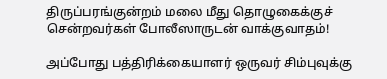திருப்பரங்குன்றம் மலை மீது தொழுகைக்குச் சென்றவர்கள் போலீஸாருடன் வாக்குவாதம்!

அப்போது பத்திரிக்கையாளர் ஒருவர் சிம்புவுக்கு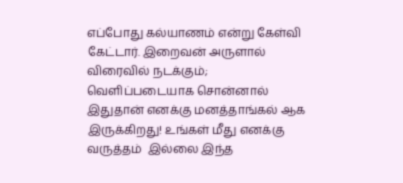எப்போது கல்யாணம் என்று கேள்வி கேட்டார். இறைவன் அருளால் விரைவில் நடக்கும்; வெளிப்படையாக சொன்னால் இதுதான் எனக்கு மனத்தாங்கல் ஆக இருக்கிறது! உங்கள் மீது எனக்கு வருத்தம்  இல்லை இந்த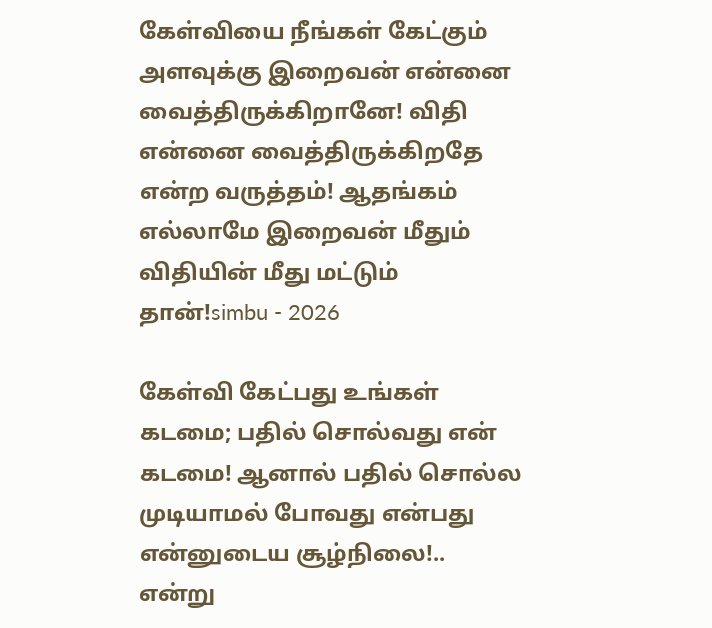கேள்வியை நீங்கள் கேட்கும் அளவுக்கு இறைவன் என்னை வைத்திருக்கிறானே! விதி என்னை வைத்திருக்கிறதே என்ற வருத்தம்! ஆதங்கம் எல்லாமே இறைவன் மீதும் விதியின் மீது மட்டும் தான்!simbu - 2026

கேள்வி கேட்பது உங்கள் கடமை; பதில் சொல்வது என் கடமை! ஆனால் பதில் சொல்ல முடியாமல் போவது என்பது என்னுடைய சூழ்நிலை!.. என்று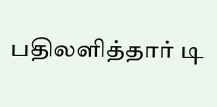பதிலளித்தார் டி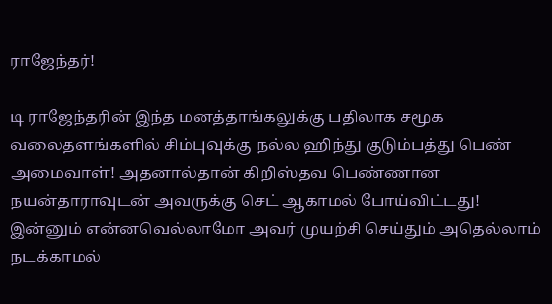ராஜேந்தர்!

டி ராஜேந்தரின் இந்த மனத்தாங்கலுக்கு பதிலாக சமூக வலைதளங்களில் சிம்புவுக்கு நல்ல ஹிந்து குடும்பத்து பெண் அமைவாள்! அதனால்தான் கிறிஸ்தவ பெண்ணான நயன்தாராவுடன் அவருக்கு செட் ஆகாமல் போய்விட்டது! இன்னும் என்னவெல்லாமோ அவர் முயற்சி செய்தும் அதெல்லாம் நடக்காமல்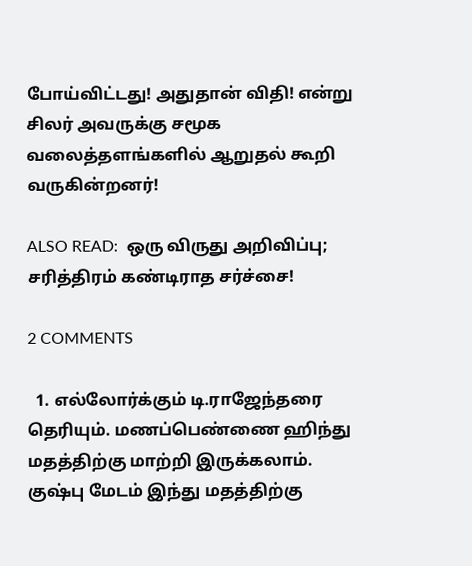போய்விட்டது! அதுதான் விதி! என்று சிலர் அவருக்கு சமூக வலைத்தளங்களில் ஆறுதல் கூறி வருகின்றனர்!

ALSO READ:  ஒரு விருது அறிவிப்பு; சரித்திரம் கண்டிராத சர்ச்சை!

2 COMMENTS

  1. எல்லோர்க்கும் டி.ராஜேந்தரை தெரியும். மணப்பெண்ணை ஹிந்து மதத்திற்கு மாற்றி இருக்கலாம். குஷ்பு மேடம் இந்து மதத்திற்கு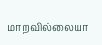மாறவில்லையா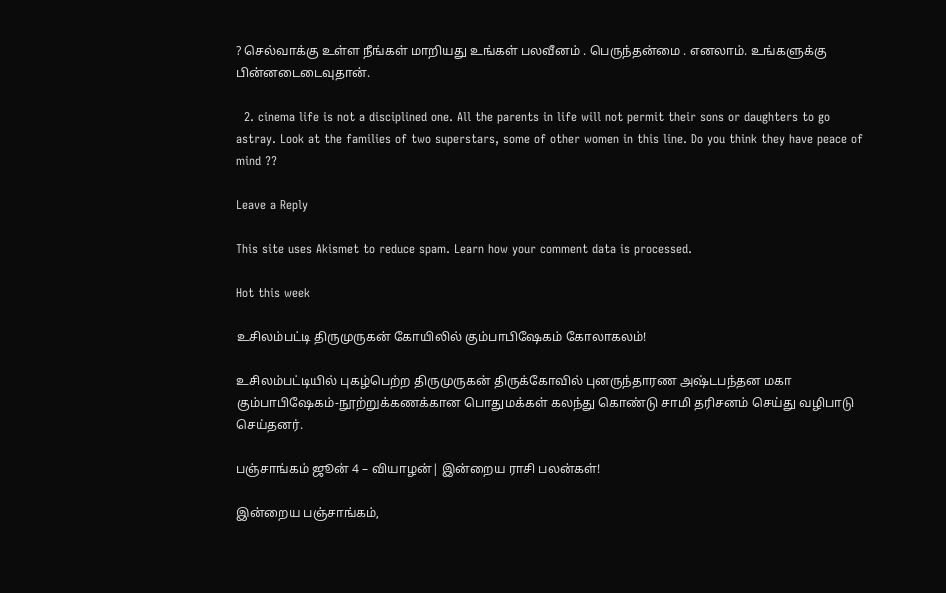? செல்வாக்கு உள்ள நீங்கள் மாறியது உங்கள் பலவீனம் . பெருந்தன்மை . எனலாம். உங்களுக்கு பின்னடைடைவுதான்.

  2. cinema life is not a disciplined one. All the parents in life will not permit their sons or daughters to go astray. Look at the families of two superstars, some of other women in this line. Do you think they have peace of mind ??

Leave a Reply

This site uses Akismet to reduce spam. Learn how your comment data is processed.

Hot this week

உசிலம்பட்டி திருமுருகன் கோயிலில் கும்பாபிஷேகம் கோலாகலம்!

உசிலம்பட்டியில் புகழ்பெற்ற திருமுருகன் திருக்கோவில் புனருந்தாரண அஷ்டபந்தன மகா கும்பாபிஷேகம்-நூற்றுக்கணக்கான பொதுமக்கள் கலந்து கொண்டு சாமி தரிசனம் செய்து வழிபாடு செய்தனர்.

பஞ்சாங்கம் ஜூன் 4 – வியாழன்| இன்றைய ராசி பலன்கள்!

இன்றைய பஞ்சாங்கம்,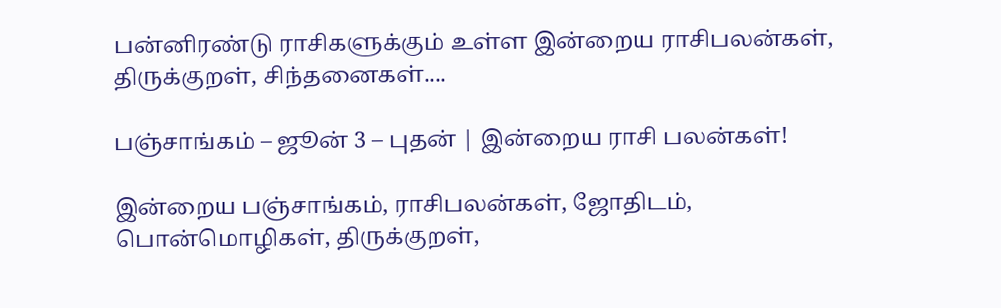பன்னிரண்டு ராசிகளுக்கும் உள்ள இன்றைய ராசிபலன்கள், திருக்குறள், சிந்தனைகள்....

பஞ்சாங்கம் – ஜூன் 3 – புதன் | இன்றைய ராசி பலன்கள்!

இன்றைய பஞ்சாங்கம், ராசிபலன்கள், ஜோதிடம், பொன்மொழிகள், திருக்குறள்,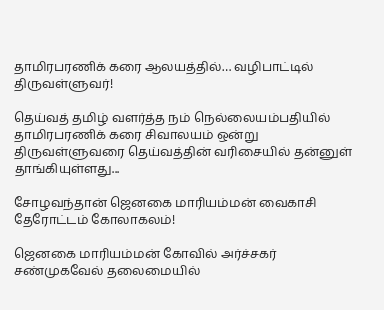தாமிரபரணிக் கரை ஆலயத்தில்… வழிபாட்டில் திருவள்ளுவர்!

தெய்வத் தமிழ் வளர்த்த நம் நெல்லையம்பதியில் தாமிரபரணிக் கரை சிவாலயம் ஒன்று திருவள்ளுவரை தெய்வத்தின் வரிசையில் தன்னுள் தாங்கியுள்ளது...

சோழவந்தான் ஜெனகை மாரியம்மன் வைகாசி தேரோட்டம் கோலாகலம்!

ஜெனகை மாரியம்மன் கோவில் அர்ச்சகர் சண்முகவேல் தலைமையில்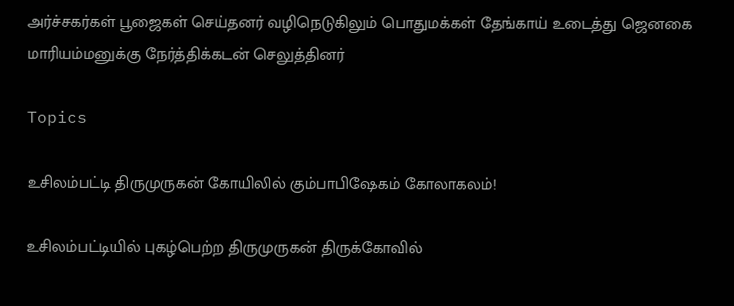அர்ச்சகர்கள் பூஜைகள் செய்தனர் வழிநெடுகிலும் பொதுமக்கள் தேங்காய் உடைத்து ஜெனகை மாரியம்மனுக்கு நேர்த்திக்கடன் செலுத்தினர்

Topics

உசிலம்பட்டி திருமுருகன் கோயிலில் கும்பாபிஷேகம் கோலாகலம்!

உசிலம்பட்டியில் புகழ்பெற்ற திருமுருகன் திருக்கோவில்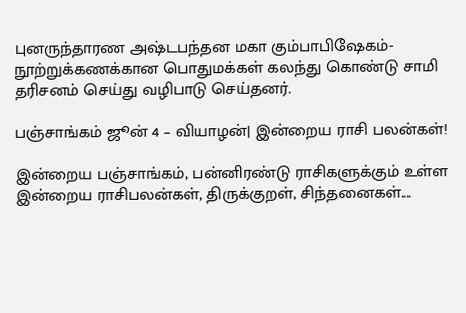புனருந்தாரண அஷ்டபந்தன மகா கும்பாபிஷேகம்-நூற்றுக்கணக்கான பொதுமக்கள் கலந்து கொண்டு சாமி தரிசனம் செய்து வழிபாடு செய்தனர்.

பஞ்சாங்கம் ஜூன் 4 – வியாழன்| இன்றைய ராசி பலன்கள்!

இன்றைய பஞ்சாங்கம், பன்னிரண்டு ராசிகளுக்கும் உள்ள இன்றைய ராசிபலன்கள், திருக்குறள், சிந்தனைகள்....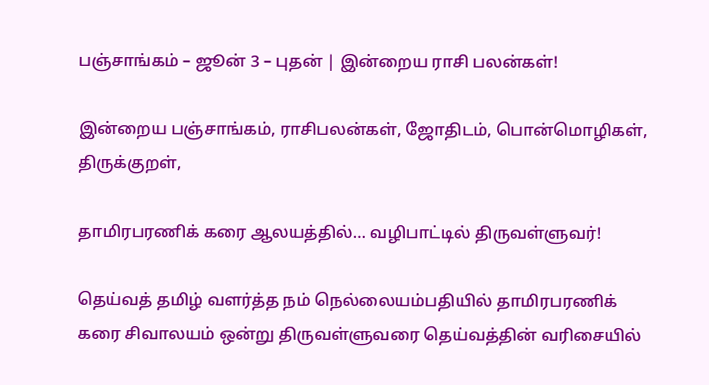பஞ்சாங்கம் – ஜூன் 3 – புதன் | இன்றைய ராசி பலன்கள்!

இன்றைய பஞ்சாங்கம், ராசிபலன்கள், ஜோதிடம், பொன்மொழிகள், திருக்குறள்,

தாமிரபரணிக் கரை ஆலயத்தில்… வழிபாட்டில் திருவள்ளுவர்!

தெய்வத் தமிழ் வளர்த்த நம் நெல்லையம்பதியில் தாமிரபரணிக் கரை சிவாலயம் ஒன்று திருவள்ளுவரை தெய்வத்தின் வரிசையில்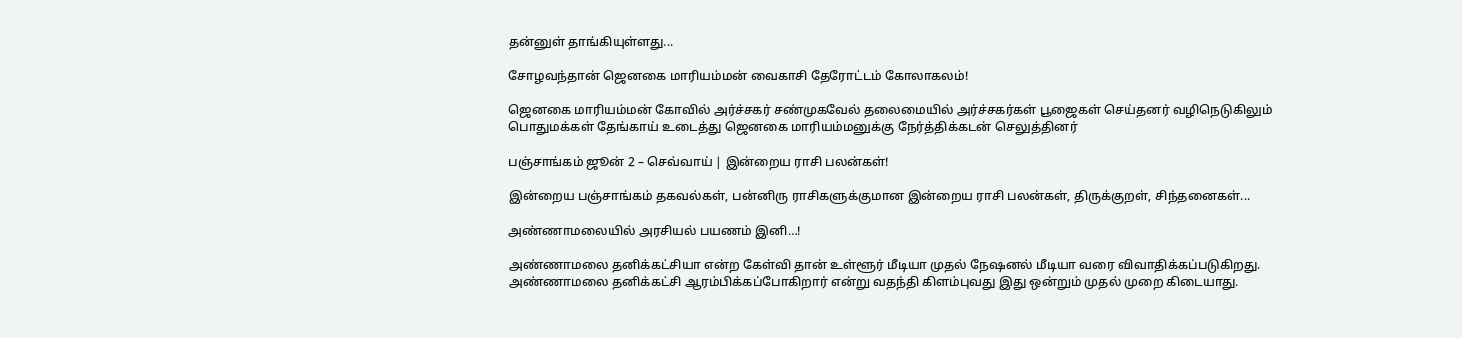தன்னுள் தாங்கியுள்ளது...

சோழவந்தான் ஜெனகை மாரியம்மன் வைகாசி தேரோட்டம் கோலாகலம்!

ஜெனகை மாரியம்மன் கோவில் அர்ச்சகர் சண்முகவேல் தலைமையில் அர்ச்சகர்கள் பூஜைகள் செய்தனர் வழிநெடுகிலும் பொதுமக்கள் தேங்காய் உடைத்து ஜெனகை மாரியம்மனுக்கு நேர்த்திக்கடன் செலுத்தினர்

பஞ்சாங்கம் ஜூன் 2 – செவ்வாய் | இன்றைய ராசி பலன்கள்!

இன்றைய பஞ்சாங்கம் தகவல்கள், பன்னிரு ராசிகளுக்குமான இன்றைய ராசி பலன்கள், திருக்குறள், சிந்தனைகள்...

அண்ணாமலையில் அரசியல் பயணம் இனி…!

அண்ணாமலை தனிக்கட்சியா என்ற கேள்வி தான் உள்ளூர் மீடியா முதல் நேஷனல் மீடியா வரை விவாதிக்கப்படுகிறது. அண்ணாமலை தனிக்கட்சி ஆரம்பிக்கப்போகிறார் என்று வதந்தி கிளம்புவது இது ஒன்றும் முதல் முறை கிடையாது.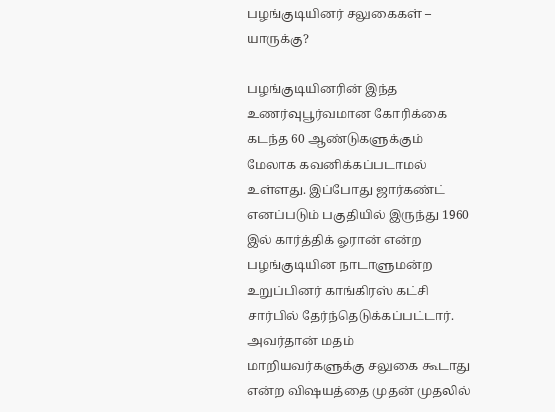பழங்குடியினர் சலுகைகள் – யாருக்கு?

பழங்குடியினரின் இந்த உணர்வுபூர்வமான கோரிக்கை கடந்த 60 ஆண்டுகளுக்கும் மேலாக கவனிக்கப்படாமல் உள்ளது. இப்போது ஜார்கண்ட் எனப்படும் பகுதியில் இருந்து 1960 இல் கார்த்திக் ஓரான் என்ற பழங்குடியின நாடாளுமன்ற உறுப்பினர் காங்கிரஸ் கட்சி சார்பில் தேர்ந்தெடுக்கப்பட்டார். அவர்தான் மதம் மாறியவர்களுக்கு சலுகை கூடாது என்ற விஷயத்தை முதன் முதலில்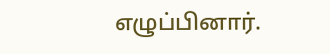எழுப்பினார்.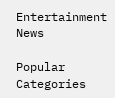Entertainment News

Popular Categories